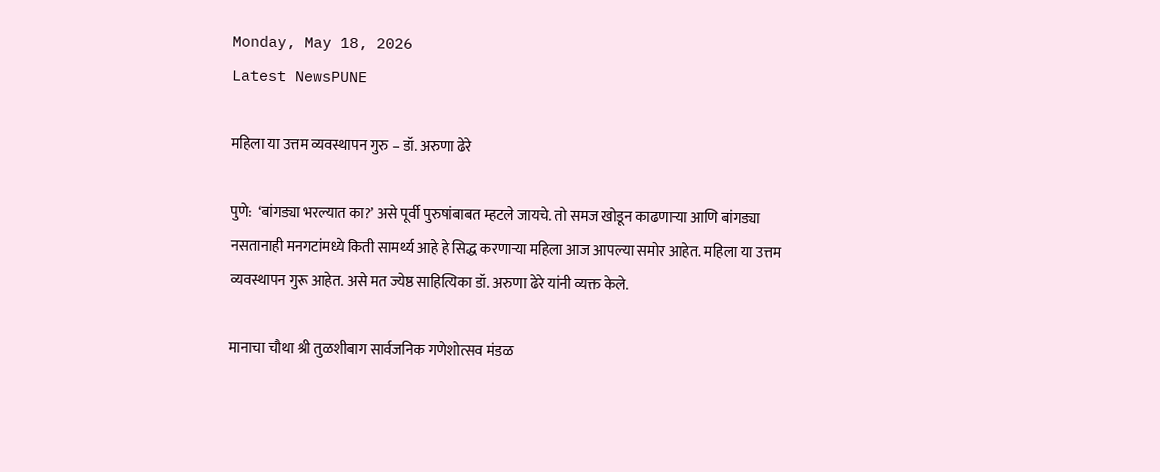Monday, May 18, 2026
Latest NewsPUNE

महिला या उत्तम व्यवस्थापन गुरु – डॉ. अरुणा ढेरे

पुणे:  ‘बांगड्या भरल्यात का?’ असे पूर्वी पुरुषांबाबत म्हटले जायचे. तो समज खोडून काढणाऱ्या आणि बांगड्या नसतानाही मनगटांमध्ये किती सामर्थ्य आहे हे सिद्ध करणाऱ्या महिला आज आपल्या समोर आहेत. महिला या उत्तम व्यवस्थापन गुरू आहेत. असे मत ज्येष्ठ साहित्यिका डॉ. अरुणा ढेरे यांनी व्यक्त केले.

मानाचा चौथा श्री तुळशीबाग सार्वजनिक गणेशोत्सव मंडळ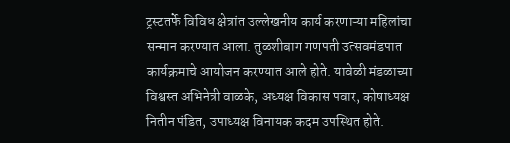ट्रस्टतर्फे विविध क्षेत्रांत उल्लेखनीय कार्य करणाऱ्या महिलांचा सन्मान करण्यात आला. तुळशीबाग गणपती उत्सवमंडपात कार्यक्रमाचे आयोजन करण्यात आले होते. यावेळी मंडळाच्या विश्वस्त अभिनेत्री वाळके, अध्यक्ष विकास पवार, कोषाध्यक्ष नितीन पंडित, उपाध्यक्ष विनायक कदम उपस्थित होते.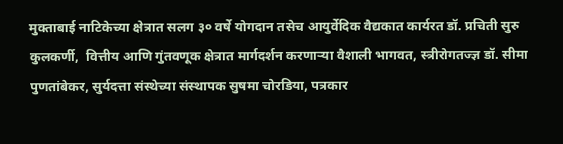मुक्ताबाई नाटिकेच्या क्षेत्रात सलग ३० वर्षे योगदान तसेच आयुर्वेदिक वैद्यकात कार्यरत डॉ. प्रचिती सुरु कुलकर्णी,  वित्तीय आणि गुंतवणूक क्षेत्रात मार्गदर्शन करणाऱ्या वैशाली भागवत, स्त्रीरोगतज्ज्ञ डॉ. सीमा पुणतांबेकर, सुर्यदत्ता संस्थेच्या संस्थापक सुषमा चोरडिया, पत्रकार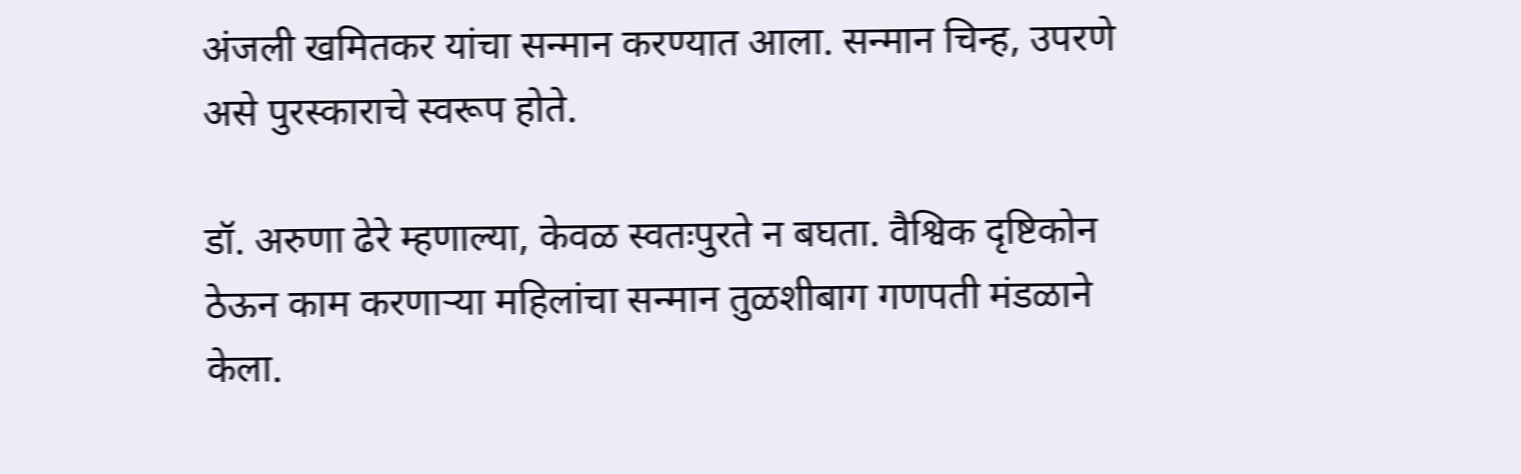अंजली खमितकर यांचा सन्मान करण्यात आला. सन्मान चिन्ह, उपरणे असे पुरस्काराचे स्वरूप होते.

डॉ. अरुणा ढेरे म्हणाल्या, केवळ स्वतःपुरते न बघता. वैश्विक दृष्टिकोन ठेऊन काम करणाऱ्या महिलांचा सन्मान तुळशीबाग गणपती मंडळाने केला.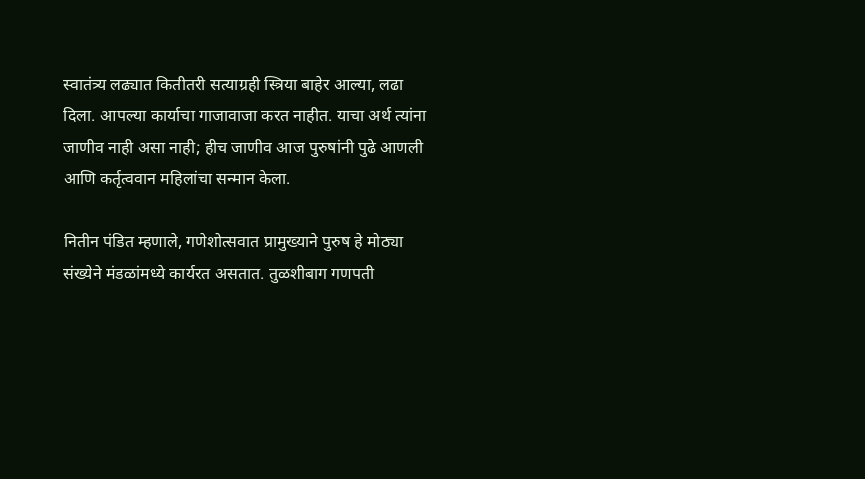स्वातंत्र्य लढ्यात कितीतरी सत्याग्रही स्त्रिया बाहेर आल्या, लढा दिला. आपल्या कार्याचा गाजावाजा करत नाहीत. याचा अर्थ त्यांना जाणीव नाही असा नाही; हीच जाणीव आज पुरुषांनी पुढे आणली आणि कर्तृत्ववान महिलांचा सन्मान केला.

नितीन पंडित म्हणाले, गणेशोत्सवात प्रामुख्याने पुरुष हे मोठ्या संख्येने मंडळांमध्ये कार्यरत असतात. तुळशीबाग गणपती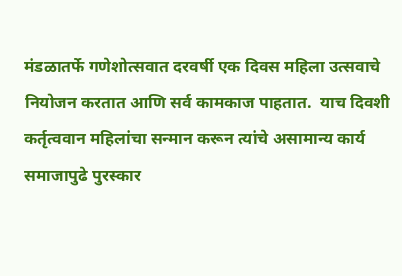मंडळातर्फे गणेशोत्सवात दरवर्षी एक दिवस महिला उत्सवाचे नियोजन करतात आणि सर्व कामकाज पाहतात.  याच दिवशी कर्तृत्ववान महिलांचा सन्मान करून त्यांचे असामान्य कार्य समाजापुढे पुरस्कार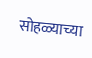सोहळ्याच्या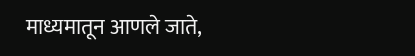माध्यमातून आणले जाते,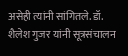असेही त्यांनी सांगितले. डॉ. शैलेश गुजर यांनी सूत्रसंचालन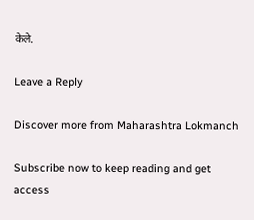केले.

Leave a Reply

Discover more from Maharashtra Lokmanch

Subscribe now to keep reading and get access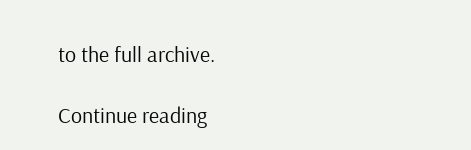to the full archive.

Continue reading